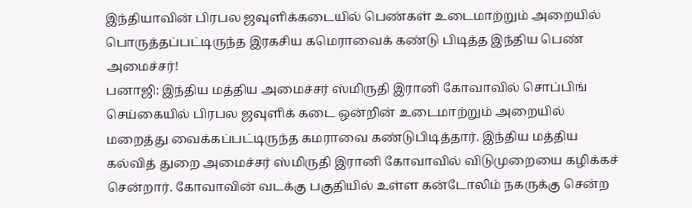இந்தியாவின் பிரபல ஜவுளிக்கடையில் பெண்கள் உடைமாற்றும் அறையில் பொருத்தப்பட்டிருந்த இரகசிய கமெராவைக் கண்டு பிடித்த இந்திய பெண் அமைச்சர்!
பனாஜி: இந்திய மத்திய அமைச்சர் ஸ்மிருதி இரானி கோவாவில் சொப்பிங் செய்கையில் பிரபல ஜவுளிக் கடை ஒன்றின் உடைமாற்றும் அறையில் மறைத்து வைக்கப்பட்டிருந்த கமராவை கண்டுபிடித்தார். இந்திய மத்திய கல்வித் துறை அமைச்சர் ஸ்மிருதி இரானி கோவாவில் விடுமுறையை கழிக்கச் சென்றார். கோவாவின் வடக்கு பகுதியில் உள்ள கன்டோலிம் நகருக்கு சென்ற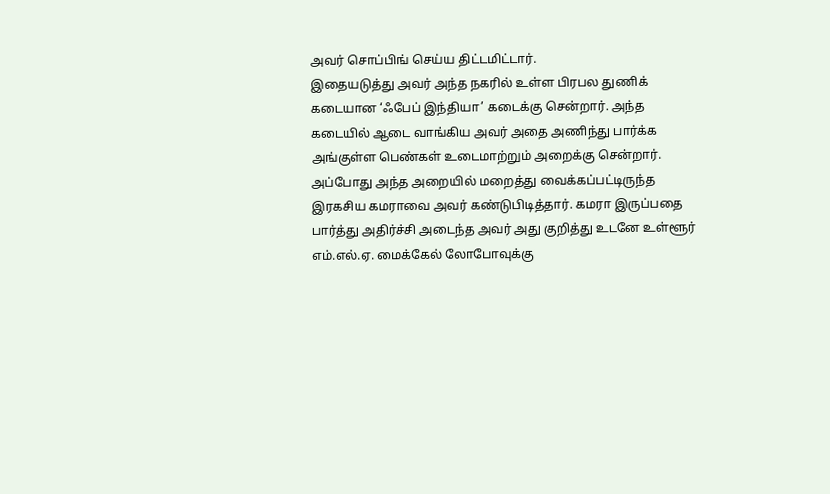அவர் சொப்பிங் செய்ய திட்டமிட்டார்.
இதையடுத்து அவர் அந்த நகரில் உள்ள பிரபல துணிக் கடையான ‘ஃபேப் இந்தியா’ கடைக்கு சென்றார். அந்த கடையில் ஆடை வாங்கிய அவர் அதை அணிந்து பார்க்க அங்குள்ள பெண்கள் உடைமாற்றும் அறைக்கு சென்றார். அப்போது அந்த அறையில் மறைத்து வைக்கப்பட்டிருந்த இரகசிய கமராவை அவர் கண்டுபிடித்தார். கமரா இருப்பதை பார்த்து அதிர்ச்சி அடைந்த அவர் அது குறித்து உடனே உள்ளூர் எம்.எல்.ஏ. மைக்கேல் லோபோவுக்கு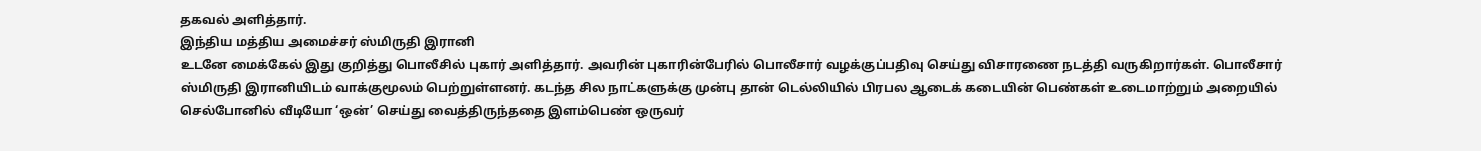தகவல் அளித்தார்.
இந்திய மத்திய அமைச்சர் ஸ்மிருதி இரானி
உடனே மைக்கேல் இது குறித்து பொலீசில் புகார் அளித்தார். அவரின் புகாரின்பேரில் பொலீசார் வழக்குப்பதிவு செய்து விசாரணை நடத்தி வருகிறார்கள். பொலீசார் ஸ்மிருதி இரானியிடம் வாக்குமூலம் பெற்றுள்ளனர். கடந்த சில நாட்களுக்கு முன்பு தான் டெல்லியில் பிரபல ஆடைக் கடையின் பெண்கள் உடைமாற்றும் அறையில் செல்போனில் வீடியோ ‘ஒன்’ செய்து வைத்திருந்ததை இளம்பெண் ஒருவர்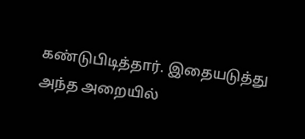கண்டுபிடித்தார். இதையடுத்து அந்த அறையில்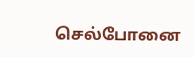செல்போனை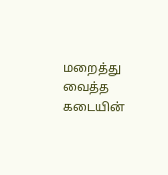மறைத்து வைத்த கடையின்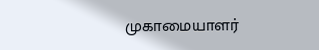முகாமையாளர்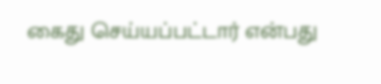கைது செய்யப்பட்டார் என்பது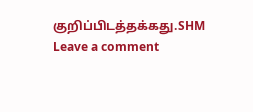குறிப்பிடத்தக்கது.SHM
Leave a comment